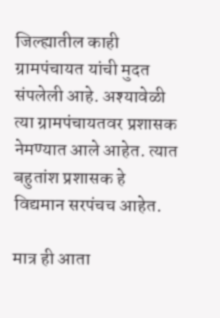जिल्ह्यातील काही ग्रामपंचायत यांची मुदत संपलेली आहे. अश्यावेळी त्या ग्रामपंचायतवर प्रशासक नेमण्यात आले आहेत. त्यात बहुतांश प्रशासक हे विद्यमान सरपंचच आहेत.

मात्र ही आता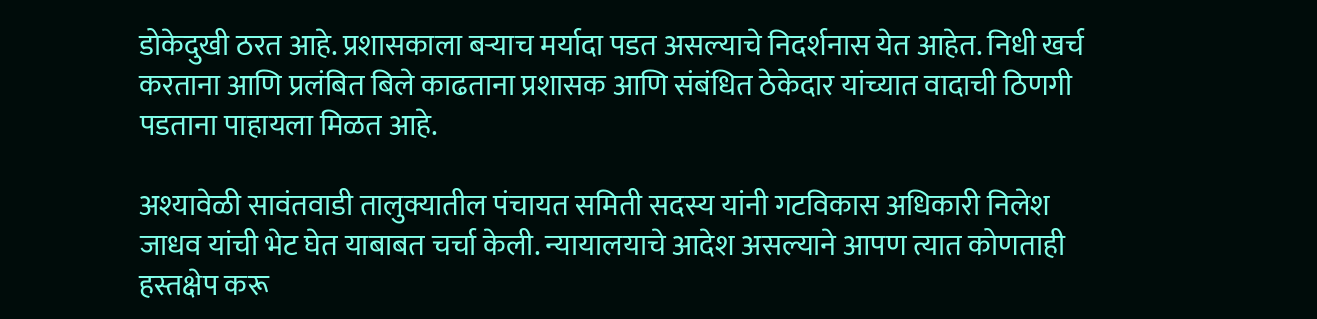डोकेदुखी ठरत आहे. प्रशासकाला बऱ्याच मर्यादा पडत असल्याचे निदर्शनास येत आहेत. निधी खर्च करताना आणि प्रलंबित बिले काढताना प्रशासक आणि संबंधित ठेकेदार यांच्यात वादाची ठिणगी पडताना पाहायला मिळत आहे.

अश्यावेळी सावंतवाडी तालुक्यातील पंचायत समिती सदस्य यांनी गटविकास अधिकारी निलेश जाधव यांची भेट घेत याबाबत चर्चा केली. न्यायालयाचे आदेश असल्याने आपण त्यात कोणताही हस्तक्षेप करू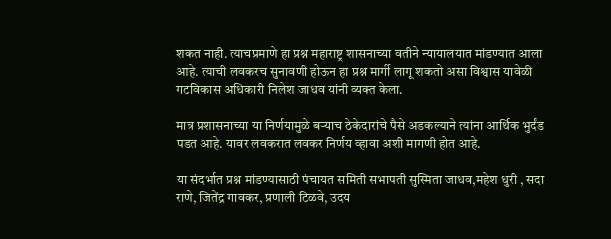शकत नाही. त्याचप्रमाणे हा प्रश्न महाराष्ट्र शासनाच्या वतीने न्यायालयात मांडण्यात आला आहे. त्याची लवकरच सुनावणी होऊन हा प्रश्न मार्गी लागू शकतो असा विश्वास यावेळी गटविकास अधिकारी निलेश जाधव यांनी व्यक्त केला.

मात्र प्रशासनाच्या या निर्णयामुळे बऱ्याच ठेकेदारांचे पैसे अडकल्याने त्यांना आर्थिक भुर्दंड पडत आहे. यावर लवकरात लवकर निर्णय व्हावा अशी मागणी होत आहे.

या संदर्भात प्रश्न मांडण्यासाठी पंचायत समिती सभापती सुस्मिता जाधव,महेश धुरी , सदा राणे, जितेंद्र गावकर, प्रणाली टिळवे, उदय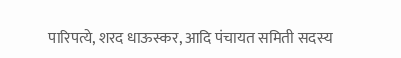पारिपत्ये, शरद धाऊस्कर, आदि पंचायत समिती सदस्य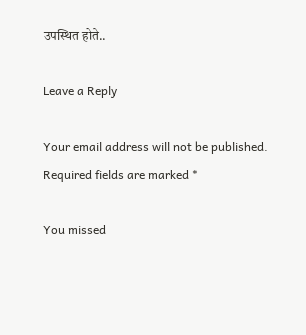उपस्थित होते..

Leave a Reply

Your email address will not be published. Required fields are marked *

You missed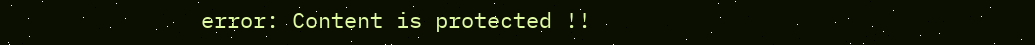error: Content is protected !!